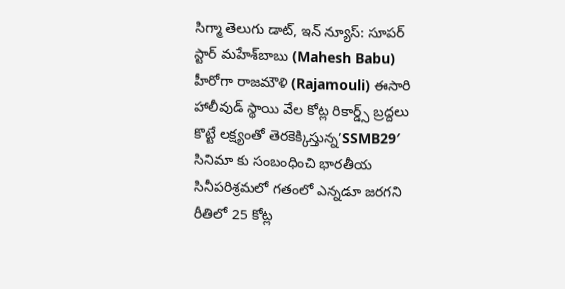సిగ్మా తెలుగు డాట్, ఇన్ న్యూస్: సూపర్ స్టార్ మహేశ్‌బాబు (Mahesh Babu) హీరోగా రాజమౌళి (Rajamouli) ఈసారి హాలీవుడ్ స్థాయి వేల కోట్ల రికార్డ్స్ బ్రద్దలు కొట్టే లక్ష్యంతో తెరకెక్కిస్తున్న’SSMB29′ సినిమా కు సంబంధించి భారతీయ సినీపరిశ్రమలో గతంలో ఎన్నడూ జరగని రీతిలో 25 కోట్ల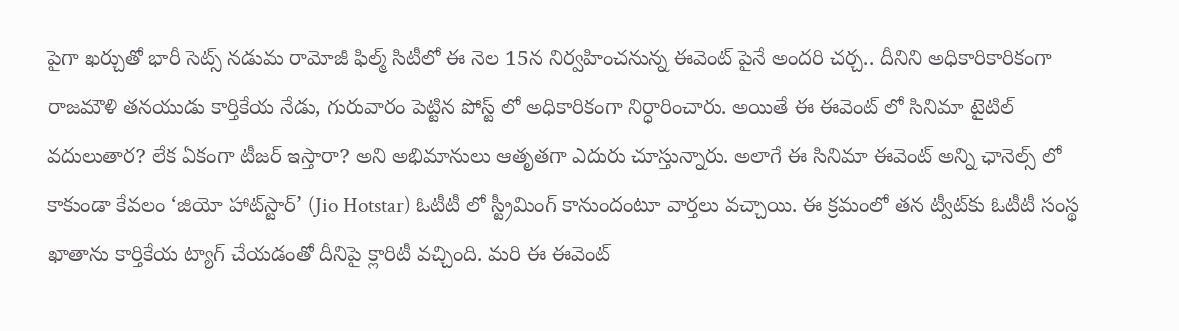పైగా ఖర్చుతో భారీ సెట్స్ నడుమ రామోజీ ఫిల్మ్‌ సిటీలో ఈ నెల 15న నిర్వహించనున్న ఈవెంట్‌ పైనే అందరి చర్చ.. దీనిని అధికారికారికంగా రాజమౌళి తనయుడు కార్తికేయ నేడు, గురువారం పెట్టిన పోస్ట్ లో అధికారికంగా నిర్ధారించారు. అయితే ఈ ఈవెంట్ లో సినిమా టైటిల్ వదులుతార? లేక ఏకంగా టీజర్ ఇస్తారా? అని అభిమానులు ఆతృతగా ఎదురు చూస్తున్నారు. అలాగే ఈ సినిమా ఈవెంట్ అన్ని ఛానెల్స్ లో కాకుండా కేవలం ‘జియో హాట్‌స్టార్‌’ (Jio Hotstar) ఓటీటీ లో స్ట్రీమింగ్‌ కానుందంటూ వార్తలు వచ్చాయి. ఈ క్రమంలో తన ట్వీట్‌కు ఓటీటీ సంస్థ ఖాతాను కార్తికేయ ట్యాగ్‌ చేయడంతో దీనిపై క్లారిటీ వచ్చింది. మరి ఈ ఈవెంట్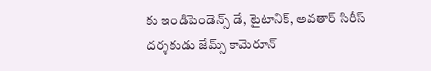కు ఇండిపెండెన్స్ డే, టైటానిక్, అవతార్ సిరీస్ దర్శకుడు జేమ్స్ కామెరూన్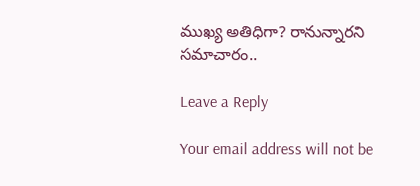ముఖ్య అతిధిగా? రానున్నారని సమాచారం..

Leave a Reply

Your email address will not be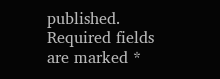published. Required fields are marked *